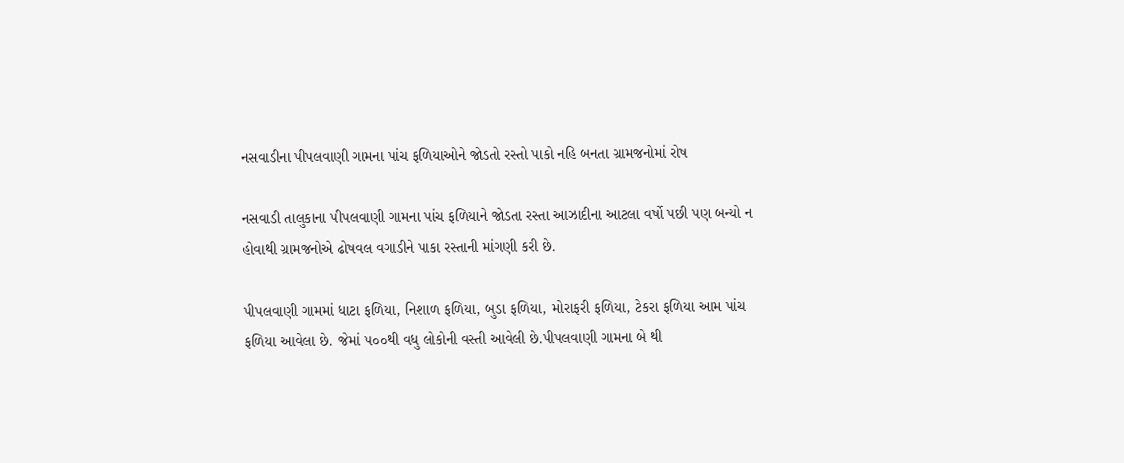નસવાડીના પીપલવાણી ગામના પાંચ ફળિયાઓને જોડતો રસ્તો પાકો નહિ બનતા ગ્રામજનોમાં રોષ

નસવાડી તાલુકાના ૫ીપલવાણી ગામના પાંચ ફળિયાને જોડતા રસ્તા આઝાદીના આટલા વર્ષો પછી પણ બન્યો ન હોવાથી ગ્રામજનોએ ઢોષવલ વગાડીને પાકા રસ્તાની માંગણી કરી છે.

પીપલવાણી ગામમાં ધાટા ફળિયા, નિશાળ ફળિયા, બુડા ફળિયા, મોરાફરી ફળિયા, ટેકરા ફળિયા આમ પાંચ ફળિયા આવેલા છે. જેમાં ૫૦૦થી વધુ લોકોની વસ્તી આવેલી છે.પીપલવાણી ગામના બે થી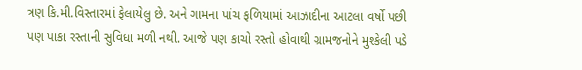ત્રણ કિ.મી.વિસ્તારમાં ફેલાયેલુ છે. અને ગામના પાંચ ફળિયામાં આઝાદીના આટલા વર્ષો પછી પણ પાકા રસ્તાની સુવિધા મળી નથી. આજે પણ કાચો રસ્તો હોવાથી ગ્રામજનોને મુશ્કેલી પડે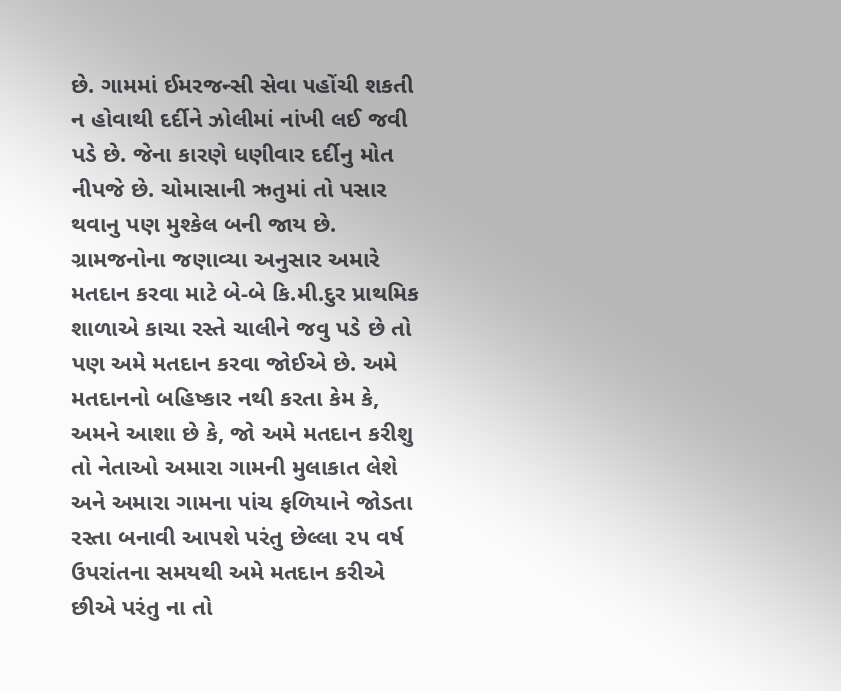છે. ગામમાં ઈમરજન્સી સેવા ૫હોંચી શકતી ન હોવાથી દર્દીને ઝોલીમાં નાંખી લઈ જવી પડે છે. જેના કારણે ધણીવાર દર્દીનુ મોત નીપજે છે. ચોમાસાની ઋતુમાં તો પસાર થવાનુ પણ મુશ્કેલ બની જાય છે. ગ્રામજનોના જણાવ્યા અનુસાર અમારે મતદાન કરવા માટે બે-બે કિ.મી.દુર પ્રાથમિક શાળાએ કાચા રસ્તે ચાલીને જવુ પડે છે તો પણ અમે મતદાન કરવા જોઈએ છે. અમે મતદાનનો બહિષ્કાર નથી કરતા કેમ કે, અમને આશા છે કે, જો અમે મતદાન કરીશુ તો નેતાઓ અમારા ગામની મુલાકાત લેશે અને અમારા ગામના ૫ાંચ ફળિયાને જોડતા રસ્તા બનાવી આપશે પરંતુ છેલ્લા ૨૫ વર્ષ ઉપરાંતના સમયથી અમે મતદાન કરીએ છીએ પરંતુ ના તો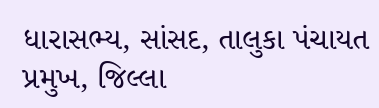ધારાસભ્ય, સાંસદ, તાલુકા પંચાયત પ્રમુખ, જિલ્લા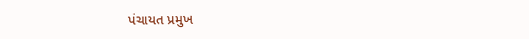પંચાયત પ્રમુખ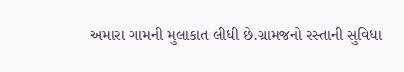અમારા ગામની મુલાકાત લીધી છે.ગ્રામજનો રસ્તાની સુવિધા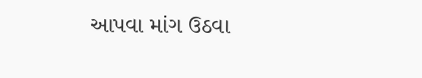આપવા માંગ ઉઠવા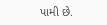પામી છે.